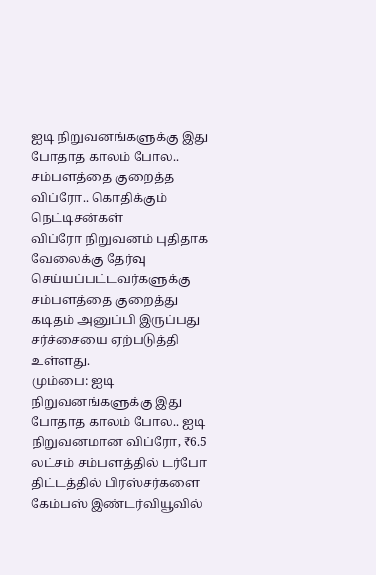ஐடி நிறுவனங்களுக்கு இது போதாத காலம் போல.. சம்பளத்தை குறைத்த விப்ரோ.. கொதிக்கும் நெட்டிசன்கள்
விப்ரோ நிறுவனம் புதிதாக வேலைக்கு தேர்வு செய்யப்பட்டவர்களுக்கு சம்பளத்தை குறைத்து கடிதம் அனுப்பி இருப்பது சர்ச்சையை ஏற்படுத்தி உள்ளது.
மும்பை: ஐடி நிறுவனங்களுக்கு இது போதாத காலம் போல.. ஐடி நிறுவனமான விப்ரோ, ₹6.5 லட்சம் சம்பளத்தில் டர்போ திட்டத்தில் பிரஸ்சர்களை கேம்பஸ் இண்டர்வியூவில்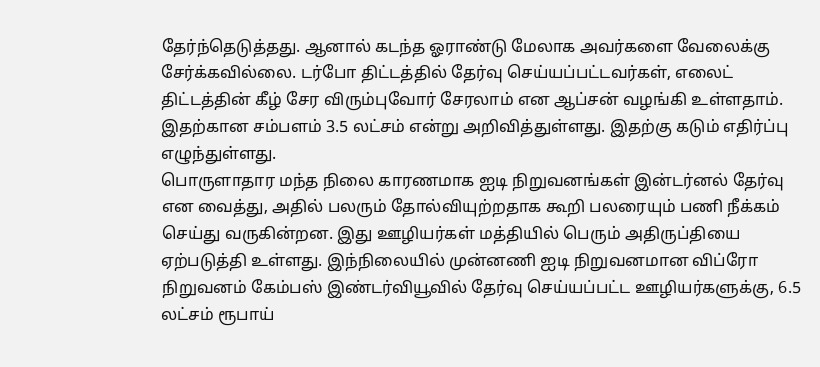தேர்ந்தெடுத்தது. ஆனால் கடந்த ஓராண்டு மேலாக அவர்களை வேலைக்கு சேர்க்கவில்லை. டர்போ திட்டத்தில் தேர்வு செய்யப்பட்டவர்கள், எலைட் திட்டத்தின் கீழ் சேர விரும்புவோர் சேரலாம் என ஆப்சன் வழங்கி உள்ளதாம். இதற்கான சம்பளம் 3.5 லட்சம் என்று அறிவித்துள்ளது. இதற்கு கடும் எதிர்ப்பு எழுந்துள்ளது.
பொருளாதார மந்த நிலை காரணமாக ஐடி நிறுவனங்கள் இன்டர்னல் தேர்வு என வைத்து, அதில் பலரும் தோல்வியுற்றதாக கூறி பலரையும் பணி நீக்கம் செய்து வருகின்றன. இது ஊழியர்கள் மத்தியில் பெரும் அதிருப்தியை ஏற்படுத்தி உள்ளது. இந்நிலையில் முன்னணி ஐடி நிறுவனமான விப்ரோ நிறுவனம் கேம்பஸ் இண்டர்வியூவில் தேர்வு செய்யப்பட்ட ஊழியர்களுக்கு, 6.5 லட்சம் ரூபாய்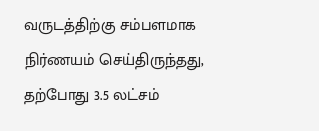வருடத்திற்கு சம்பளமாக நிர்ணயம் செய்திருந்தது, தற்போது 3.5 லட்சம்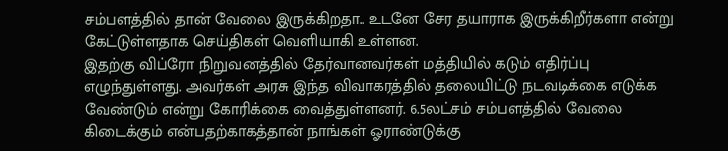சம்பளத்தில் தான் வேலை இருக்கிறதா.. உடனே சேர தயாராக இருக்கிறீர்களா என்று கேட்டுள்ளதாக செய்திகள் வெளியாகி உள்ளன.
இதற்கு விப்ரோ நிறுவனத்தில் தேர்வானவர்கள் மத்தியில் கடும் எதிர்ப்பு எழுந்துள்ளது. அவர்கள் அரசு இந்த விவாகரத்தில் தலையிட்டு நடவடிக்கை எடுக்க வேண்டும் என்று கோரிக்கை வைத்துள்ளனர். 6.5லட்சம் சம்பளத்தில் வேலை கிடைக்கும் என்பதற்காகத்தான் நாங்கள் ஓராண்டுக்கு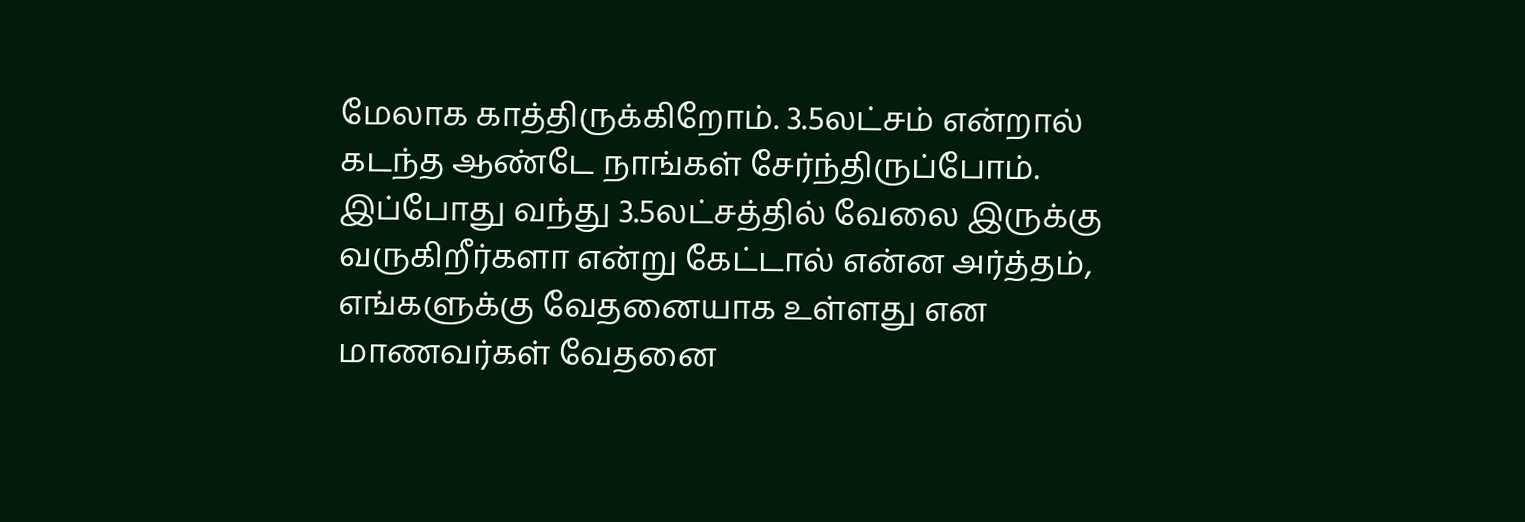மேலாக காத்திருக்கிறோம். 3.5லட்சம் என்றால் கடந்த ஆண்டே நாங்கள் சேர்ந்திருப்போம். இப்போது வந்து 3.5லட்சத்தில் வேலை இருக்கு வருகிறீர்களா என்று கேட்டால் என்ன அர்த்தம், எங்களுக்கு வேதனையாக உள்ளது என மாணவர்கள் வேதனை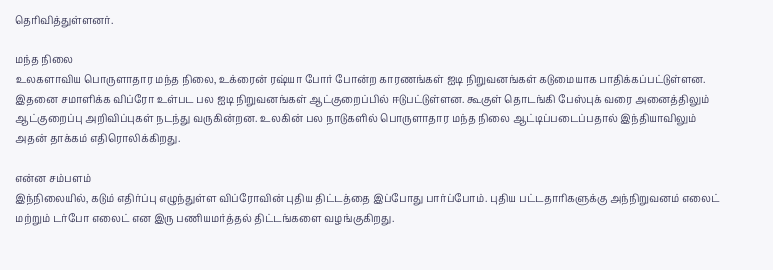தெரிவித்துள்ளனர்.

மந்த நிலை
உலகளாவிய பொருளாதார மந்த நிலை, உக்ரைன் ரஷ்யா போர் போன்ற காரணங்கள் ஐடி நிறுவனங்கள் கடுமையாக பாதிக்கப்பட்டுள்ளன. இதனை சமாளிக்க விப்ரோ உள்பட பல ஐடி நிறுவனங்கள் ஆட்குறைப்பில் ஈடுபட்டுள்ளன. கூகுள் தொடங்கி பேஸ்புக் வரை அனைத்திலும் ஆட்குறைப்பு அறிவிப்புகள் நடந்து வருகின்றன. உலகின் பல நாடுகளில் பொருளாதார மந்த நிலை ஆட்டிப்படைப்பதால் இந்தியாவிலும் அதன் தாக்கம் எதிரொலிக்கிறது.

என்ன சம்பளம்
இந்நிலையில், கடும் எதிர்ப்பு எழுந்துள்ள விப்ரோவின் புதிய திட்டத்தை இப்போது பார்ப்போம். புதிய பட்டதாரிகளுக்கு அந்நிறுவனம் எலைட் மற்றும் டர்போ எலைட் என இரு பணியமர்த்தல் திட்டங்களை வழங்குகிறது.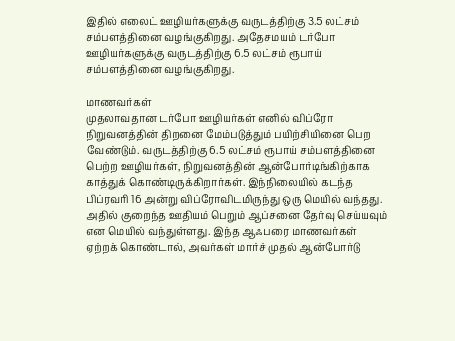இதில் எலைட் ஊழியர்களுக்கு வருடத்திற்கு 3.5 லட்சம் சம்பளத்தினை வழங்குகிறது. அதேசமயம் டர்போ ஊழியர்களுக்கு வருடத்திற்கு 6.5 லட்சம் ரூபாய் சம்பளத்தினை வழங்குகிறது.

மாணவர்கள்
முதலாவதான டர்போ ஊழியர்கள் எனில் விப்ரோ நிறுவனத்தின் திறனை மேம்படுத்தும் பயிற்சியினை பெற வேண்டும். வருடத்திற்கு 6.5 லட்சம் ரூபாய் சம்பளத்தினை பெற்ற ஊழியர்கள், நிறுவனத்தின் ஆன்போர்டிங்கிற்காக காத்துக் கொண்டிருக்கிறார்கள். இந்நிலையில் கடந்த பிப்ரவரி 16 அன்று விப்ரோவிடமிருந்து ஒரு மெயில் வந்தது. அதில் குறைந்த ஊதியம் பெறும் ஆப்சனை தேர்வு செய்யவும் என மெயில் வந்துள்ளது. இந்த ஆஃபரை மாணவர்கள் ஏற்றக் கொண்டால், அவர்கள் மார்ச் முதல் ஆன்போர்டு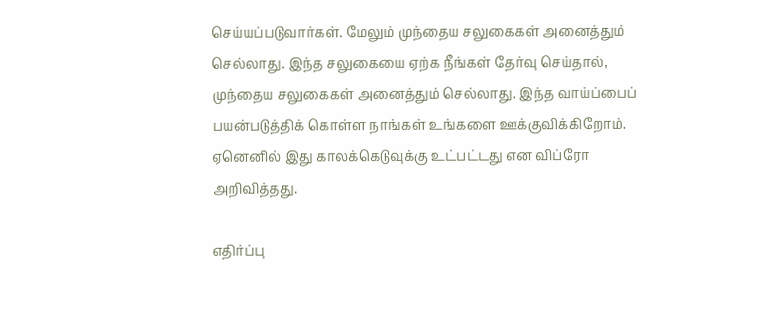செய்யப்படுவார்கள். மேலும் முந்தைய சலுகைகள் அனைத்தும் செல்லாது. இந்த சலுகையை ஏற்க நீங்கள் தேர்வு செய்தால், முந்தைய சலுகைகள் அனைத்தும் செல்லாது. இந்த வாய்ப்பைப் பயன்படுத்திக் கொள்ள நாங்கள் உங்களை ஊக்குவிக்கிறோம். ஏனெனில் இது காலக்கெடுவுக்கு உட்பட்டது என விப்ரோ அறிவித்தது.

எதிர்ப்பு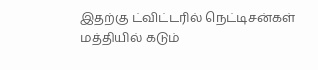இதற்கு ட்விட்டரில் நெட்டிசன்கள் மத்தியில் கடும்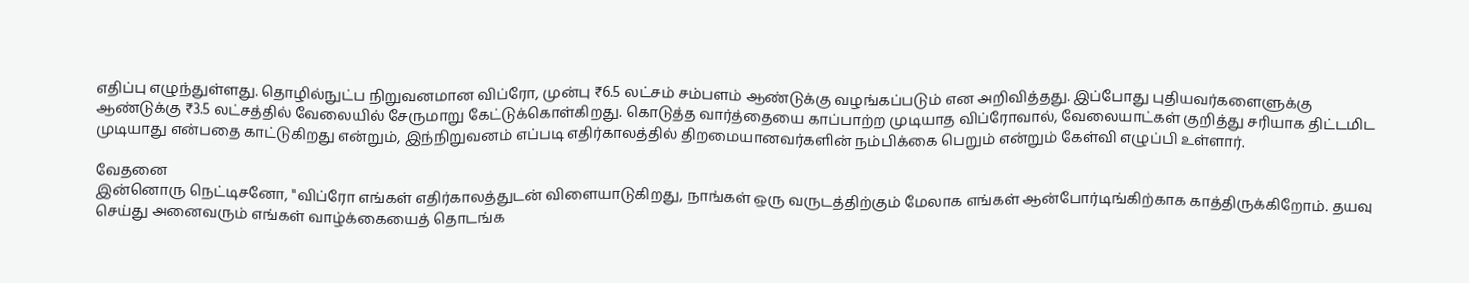எதிப்பு எழுந்துள்ளது. தொழில்நுட்ப நிறுவனமான விப்ரோ, முன்பு ₹6.5 லட்சம் சம்பளம் ஆண்டுக்கு வழங்கப்படும் என அறிவித்தது. இப்போது புதியவர்களைளுக்கு ஆண்டுக்கு ₹3.5 லட்சத்தில் வேலையில் சேருமாறு கேட்டுக்கொள்கிறது. கொடுத்த வார்த்தையை காப்பாற்ற முடியாத விப்ரோவால், வேலையாட்கள் குறித்து சரியாக திட்டமிட முடியாது என்பதை காட்டுகிறது என்றும், இந்நிறுவனம் எப்படி எதிர்காலத்தில் திறமையானவர்களின் நம்பிக்கை பெறும் என்றும் கேள்வி எழுப்பி உள்ளார்.

வேதனை
இன்னொரு நெட்டிசனோ, "விப்ரோ எங்கள் எதிர்காலத்துடன் விளையாடுகிறது, நாங்கள் ஒரு வருடத்திற்கும் மேலாக எங்கள் ஆன்போர்டிங்கிற்காக காத்திருக்கிறோம். தயவு செய்து அனைவரும் எங்கள் வாழ்க்கையைத் தொடங்க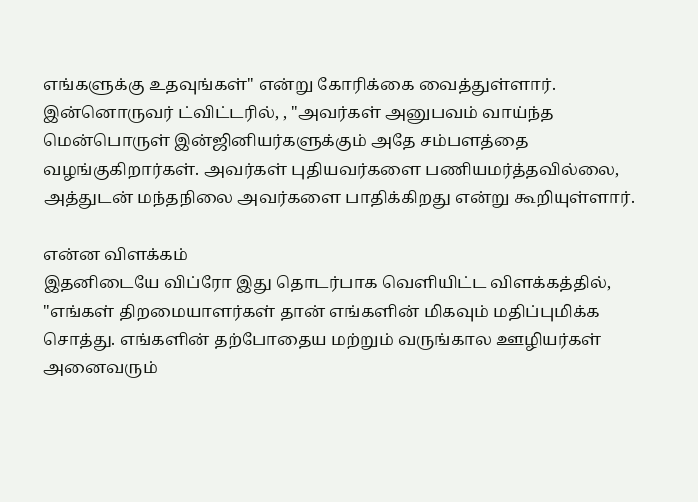எங்களுக்கு உதவுங்கள்" என்று கோரிக்கை வைத்துள்ளார். இன்னொருவர் ட்விட்டரில், , "அவர்கள் அனுபவம் வாய்ந்த மென்பொருள் இன்ஜினியர்களுக்கும் அதே சம்பளத்தை வழங்குகிறார்கள். அவர்கள் புதியவர்களை பணியமர்த்தவில்லை, அத்துடன் மந்தநிலை அவர்களை பாதிக்கிறது என்று கூறியுள்ளார்.

என்ன விளக்கம்
இதனிடையே விப்ரோ இது தொடர்பாக வெளியிட்ட விளக்கத்தில், "எங்கள் திறமையாளர்கள் தான் எங்களின் மிகவும் மதிப்புமிக்க சொத்து. எங்களின் தற்போதைய மற்றும் வருங்கால ஊழியர்கள் அனைவரும்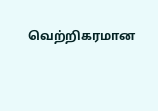வெற்றிகரமான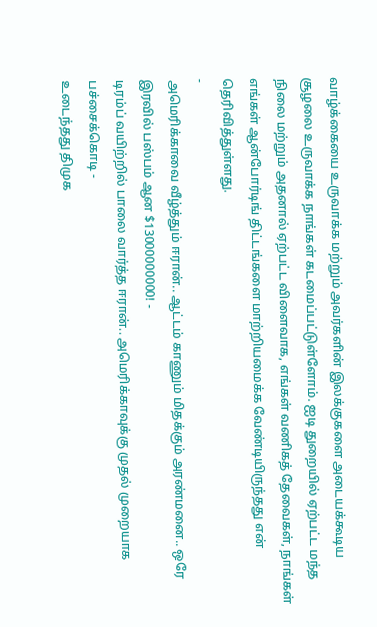வாழ்க்கையை உருவாக்க மற்றும் அவர்களின் இலக்குகளை அடையக்கூடிய சூழலை உருவாக்க நாங்கள் கடமைப்பட்டுள்ளோம். ஐடி துறையில் ஏற்பட்ட மந்த நிலை மற்றும் அதனால் ஏற்பட்ட விளைவாக, எங்கள் வணிகத் தேவைகள், நாங்கள் எங்கள் ஆன்போர்டிங் திட்டங்களை மாற்றியமைக்க வேண்டியிருந்தது என் தெரிவித்துள்ளது.
-
அமெரிக்காவை வீழ்த்தும் ஈரான்.. ஆட்டம் காணும் மிதக்கும் அரண்மனை.. ஒரே இரவில் பஸ்பம் ஆன $13000000000! -
டிரம்ப் வயிற்றில் பாலை வார்த்த ஈரான்.. அமெரிக்காவுக்கு முதல் முறையாக பச்சைக்கொடி -
உடைந்தது திமுக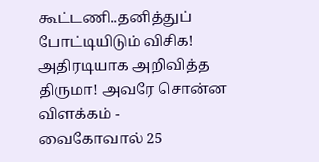கூட்டணி..தனித்துப் போட்டியிடும் விசிக! அதிரடியாக அறிவித்த திருமா! அவரே சொன்ன விளக்கம் -
வைகோவால் 25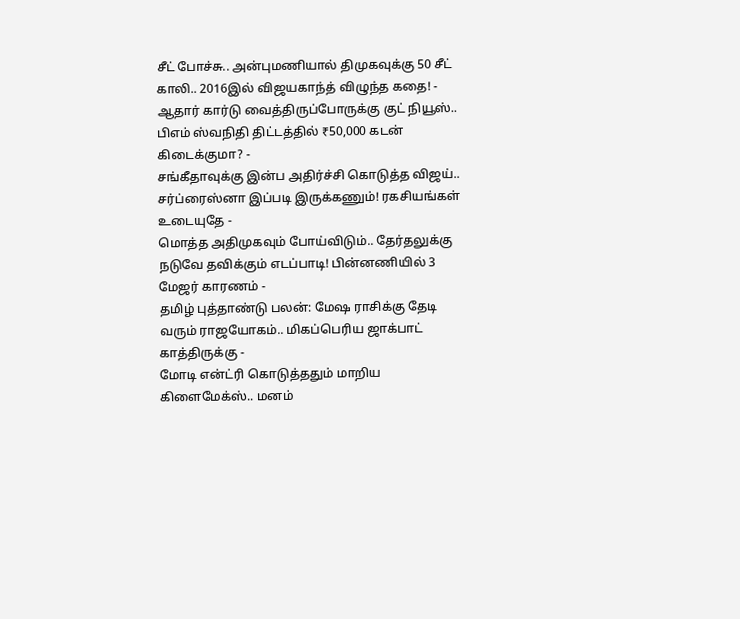சீட் போச்சு.. அன்புமணியால் திமுகவுக்கு 50 சீட் காலி.. 2016இல் விஜயகாந்த் விழுந்த கதை! -
ஆதார் கார்டு வைத்திருப்போருக்கு குட் நியூஸ்.. பிஎம் ஸ்வநிதி திட்டத்தில் ₹50,000 கடன் கிடைக்குமா? -
சங்கீதாவுக்கு இன்ப அதிர்ச்சி கொடுத்த விஜய்.. சர்ப்ரைஸ்னா இப்படி இருக்கணும்! ரகசியங்கள் உடையுதே -
மொத்த அதிமுகவும் போய்விடும்.. தேர்தலுக்கு நடுவே தவிக்கும் எடப்பாடி! பின்னணியில் 3 மேஜர் காரணம் -
தமிழ் புத்தாண்டு பலன்: மேஷ ராசிக்கு தேடி வரும் ராஜயோகம்.. மிகப்பெரிய ஜாக்பாட் காத்திருக்கு -
மோடி என்ட்ரி கொடுத்ததும் மாறிய கிளைமேக்ஸ்.. மனம்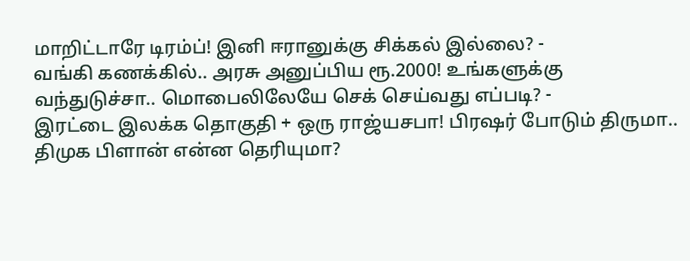மாறிட்டாரே டிரம்ப்! இனி ஈரானுக்கு சிக்கல் இல்லை? -
வங்கி கணக்கில்.. அரசு அனுப்பிய ரூ.2000! உங்களுக்கு வந்துடுச்சா.. மொபைலிலேயே செக் செய்வது எப்படி? -
இரட்டை இலக்க தொகுதி + ஒரு ராஜ்யசபா! பிரஷர் போடும் திருமா.. திமுக பிளான் என்ன தெரியுமா?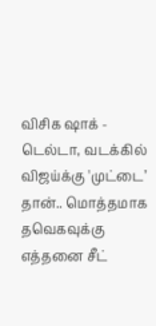விசிக ஷாக் -
டெல்டா, வடக்கில் விஜய்க்கு 'முட்டை’ தான்.. மொத்தமாக தவெகவுக்கு எத்தனை சீட்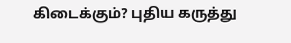கிடைக்கும்? புதிய கருத்து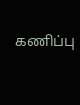கணிப்பு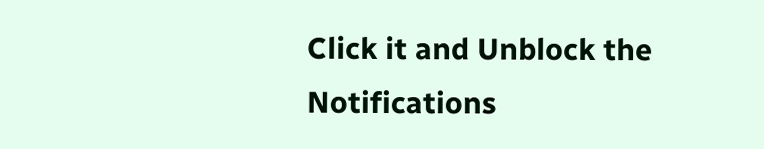Click it and Unblock the Notifications